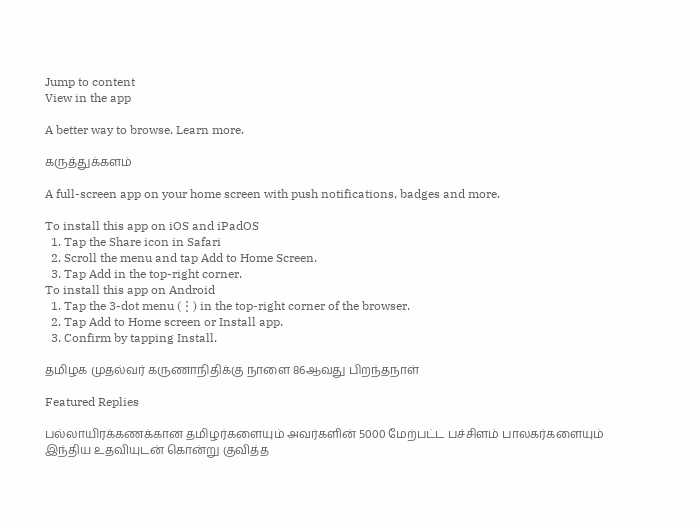Jump to content
View in the app

A better way to browse. Learn more.

கருத்துக்களம்

A full-screen app on your home screen with push notifications, badges and more.

To install this app on iOS and iPadOS
  1. Tap the Share icon in Safari
  2. Scroll the menu and tap Add to Home Screen.
  3. Tap Add in the top-right corner.
To install this app on Android
  1. Tap the 3-dot menu (⋮) in the top-right corner of the browser.
  2. Tap Add to Home screen or Install app.
  3. Confirm by tapping Install.

தமிழக முதல்வர் கருணாநிதிக்கு நாளை 86ஆவது பிறந்தநாள்

Featured Replies

பல்லாயிரக்கணக்கான தமிழர்களையும் அவர்களின் 5000 மேற்பட்ட பச்சிளம் பாலகர்களையும் இந்திய உதவியுடன் கொன்று குவித்த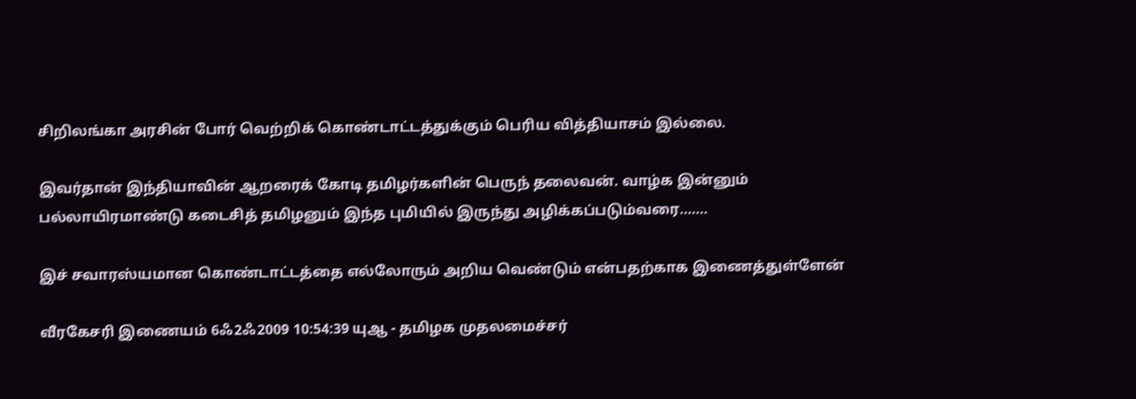சிறிலங்கா அரசின் போர் வெற்றிக் கொண்டாட்டத்துக்கும் பெரிய வித்தியாசம் இல்லை.

இவர்தான் இந்தியாவின் ஆறரைக் கோடி தமிழர்களின் பெருந் தலைவன். வாழ்க இன்னும் பல்லாயிரமாண்டு கடைசித் தமிழனும் இந்த புமியில் இருந்து அழிக்கப்படும்வரை.......

இச் சவாரஸ்யமான கொண்டாட்டத்தை எல்லோரும் அறிய வெண்டும் என்பதற்காக இணைத்துள்ளேன்

வீரகேசரி இணையம் 6ஃ2ஃ2009 10:54:39 யுஆ - தமிழக முதலமைச்சர்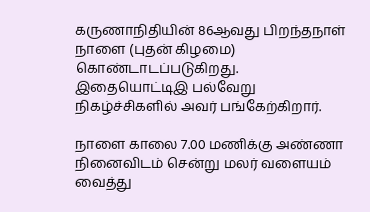கருணாநிதியின் 86ஆவது பிறந்தநாள் நாளை (புதன் கிழமை) கொண்டாடப்படுகிறது. இதையொட்டிஇ பல்வேறு நிகழ்ச்சிகளில் அவர் பங்கேற்கிறார்.

நாளை காலை 7.00 மணிக்கு அண்ணா நினைவிடம் சென்று மலர் வளையம் வைத்து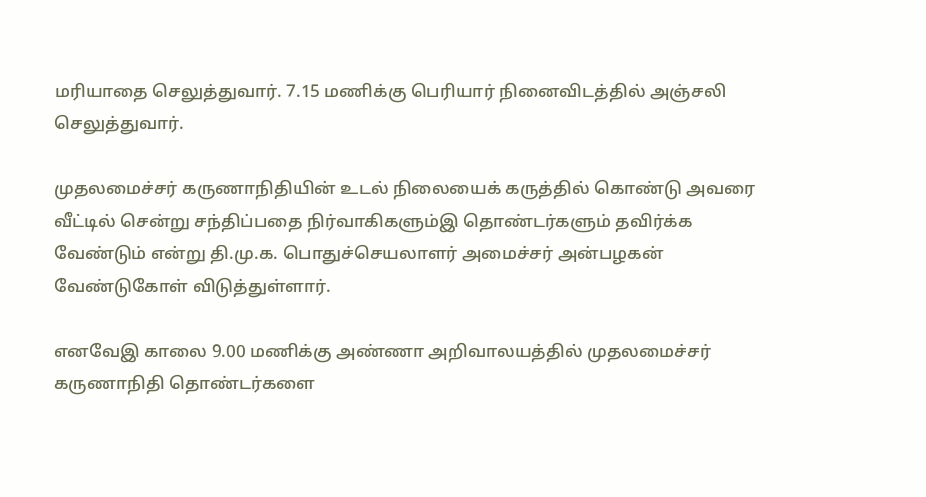மரியாதை செலுத்துவார். 7.15 மணிக்கு பெரியார் நினைவிடத்தில் அஞ்சலி செலுத்துவார்.

முதலமைச்சர் கருணாநிதியின் உடல் நிலையைக் கருத்தில் கொண்டு அவரை வீட்டில் சென்று சந்திப்பதை நிர்வாகிகளும்இ தொண்டர்களும் தவிர்க்க வேண்டும் என்று தி.மு.க. பொதுச்செயலாளர் அமைச்சர் அன்பழகன் வேண்டுகோள் விடுத்துள்ளார்.

எனவேஇ காலை 9.00 மணிக்கு அண்ணா அறிவாலயத்தில் முதலமைச்சர் கருணாநிதி தொண்டர்களை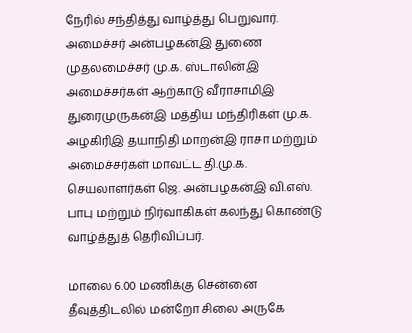நேரில் சந்தித்து வாழ்த்து பெறுவார். அமைச்சர் அன்பழகன்இ துணை முதலமைச்சர் மு.க. ஸ்டாலின்இ அமைச்சர்கள் ஆற்காடு வீராசாமிஇ துரைமுருகன்இ மத்திய மந்திரிகள் மு.க. அழகிரிஇ தயாநிதி மாறன்இ ராசா மற்றும் அமைச்சர்கள் மாவட்ட தி.மு.க. செயலாளர்கள் ஜெ. அன்பழகன்இ வி.எஸ். பாபு மற்றும் நிர்வாகிகள் கலந்து கொண்டு வாழ்த்துத் தெரிவிப்பர்.

மாலை 6.00 மணிக்கு சென்னை தீவுத்திடலில் மன்றோ சிலை அருகே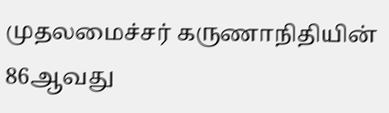முதலமைச்சர் கருணாநிதியின் 86ஆவது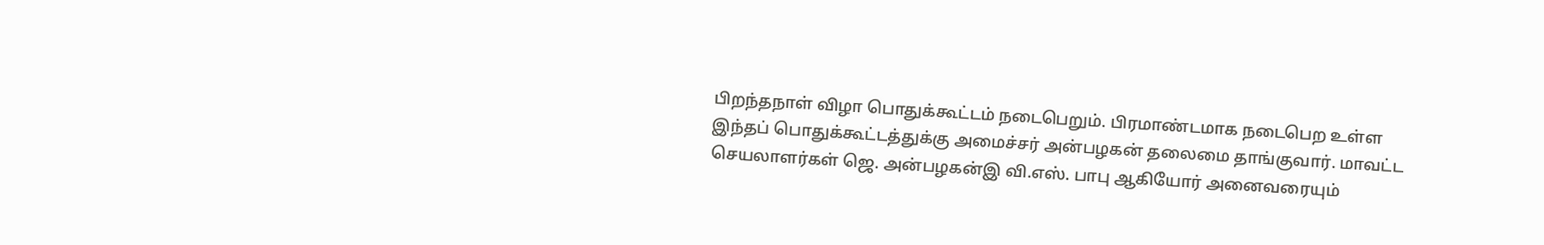பிறந்தநாள் விழா பொதுக்கூட்டம் நடைபெறும். பிரமாண்டமாக நடைபெற உள்ள இந்தப் பொதுக்கூட்டத்துக்கு அமைச்சர் அன்பழகன் தலைமை தாங்குவார். மாவட்ட செயலாளர்கள் ஜெ. அன்பழகன்இ வி.எஸ். பாபு ஆகியோர் அனைவரையும்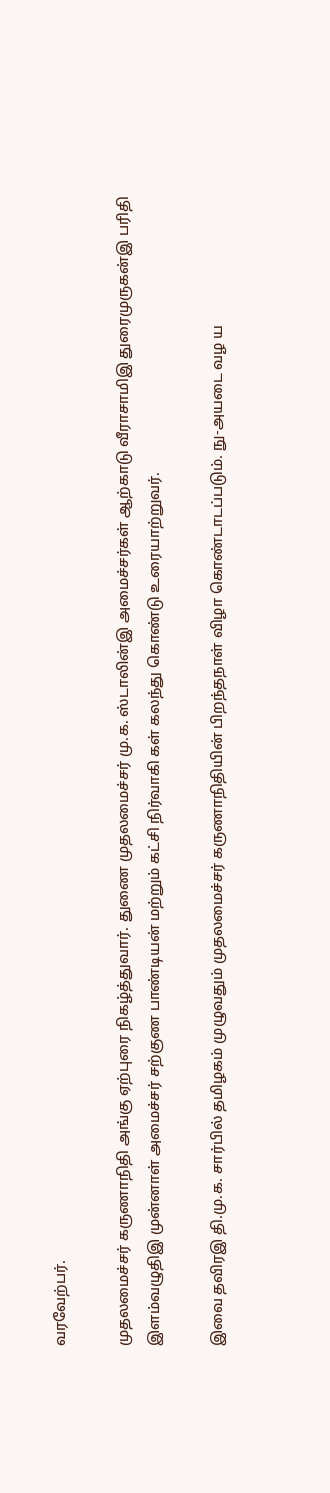வரவேற்பர்.

முதலமைச்சர் கருணாநிதி அங்கு ஏற்புரை நிகழ்த்துவார். துணை முதலமைச்சர் மு.க. ஸ்டாலின்இ அமைச்சர்கள் ஆற்காடு வீராசாமிஇ துரைமுருகன்இ பரிதி இளம்வழுதிஇ முன்னாள் அமைச்சர் சற்குண பாண்டியன் மற்றும் கட்சி நிர்வாகி கள் கலந்து கொண்டு உரையாற்றுவர்.

இவை தவிரஇ தி.மு.க. சார்பில் தமிழகம் முழுவதும் முதலமைச்சர் கருணாநிதியின் பிறந்தநாள் விழா கொண்டாடப்படும். நு-அயடை வழ ய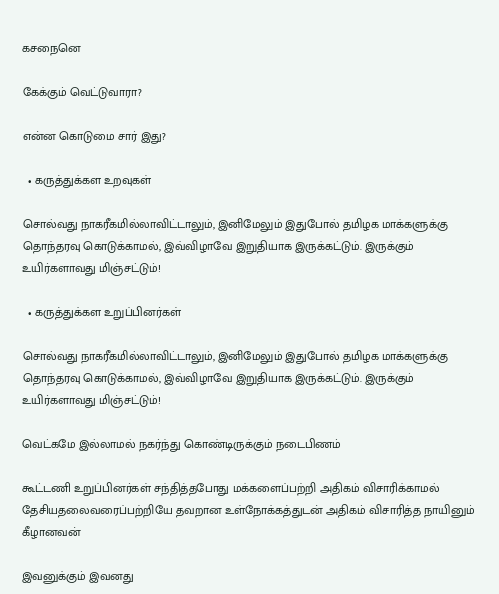கசநைனெ

கேக்கும் வெட்டுவாரா?

என்ன கொடுமை சார் இது?

  • கருத்துக்கள உறவுகள்

சொல்வது நாகரீகமில்லாவிட்டாலும், இனிமேலும் இதுபோல் தமிழக மாக்களுக்கு தொந்தரவு கொடுக்காமல், இவ்விழாவே இறுதியாக இருக்கட்டும். இருக்கும் உயிர்களாவது மிஞ்சட்டும்!

  • கருத்துக்கள உறுப்பினர்கள்

சொல்வது நாகரீகமில்லாவிட்டாலும், இனிமேலும் இதுபோல் தமிழக மாக்களுக்கு தொந்தரவு கொடுக்காமல், இவ்விழாவே இறுதியாக இருக்கட்டும். இருக்கும் உயிர்களாவது மிஞ்சட்டும்!

வெட்கமே இல்லாமல் நகர்ந்து கொண்டிருக்கும் நடைபிணம்

கூட்டணி உறுப்பினர்கள் சந்தித்தபோது மக்களைப்பற்றி அதிகம் விசாரிக்காமல் தேசியதலைவரைப்பற்றியே தவறான உள்நோக்கத்துடன் அதிகம் விசாரித்த நாயினும் கீழானவன்

இவனுக்கும் இவனது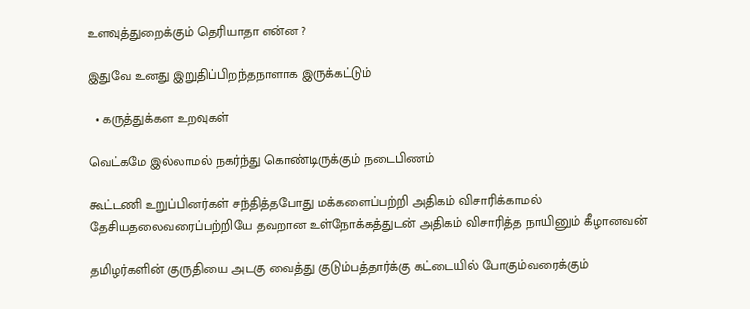உளவுத்துறைக்கும் தெரியாதா என்ன ?

இதுவே உனது இறுதிப்பிறந்தநாளாக இருக்கட்டும்

  • கருத்துக்கள உறவுகள்

வெட்கமே இல்லாமல் நகர்ந்து கொண்டிருக்கும் நடைபிணம்

கூட்டணி உறுப்பினர்கள் சந்தித்தபோது மக்களைப்பற்றி அதிகம் விசாரிக்காமல் தேசியதலைவரைப்பற்றியே தவறான உள்நோக்கத்துடன் அதிகம் விசாரித்த நாயினும் கீழானவன்

தமிழர்களின் குருதியை அடகு வைத்து குடும்பத்தார்க்கு கட்டையில் போகும்வரைக்கும்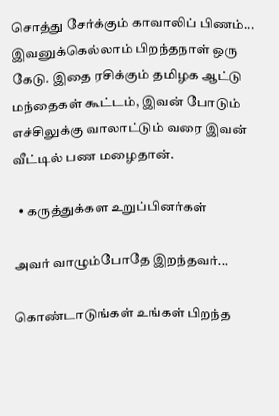சொத்து சேர்க்கும் காவாலிப் பிணம்... இவனுக்கெல்லாம் பிறந்தநாள் ஒரு கேடு. இதை ரசிக்கும் தமிழக ஆட்டு மந்தைகள் கூட்டம், இவன் போடும் எச்சிலுக்கு வாலாட்டும் வரை இவன் வீட்டில் பண மழைதான்.

  • கருத்துக்கள உறுப்பினர்கள்

அவர் வாழும்போதே இறந்தவர்...

கொண்டாடுங்கள் உங்கள் பிறந்த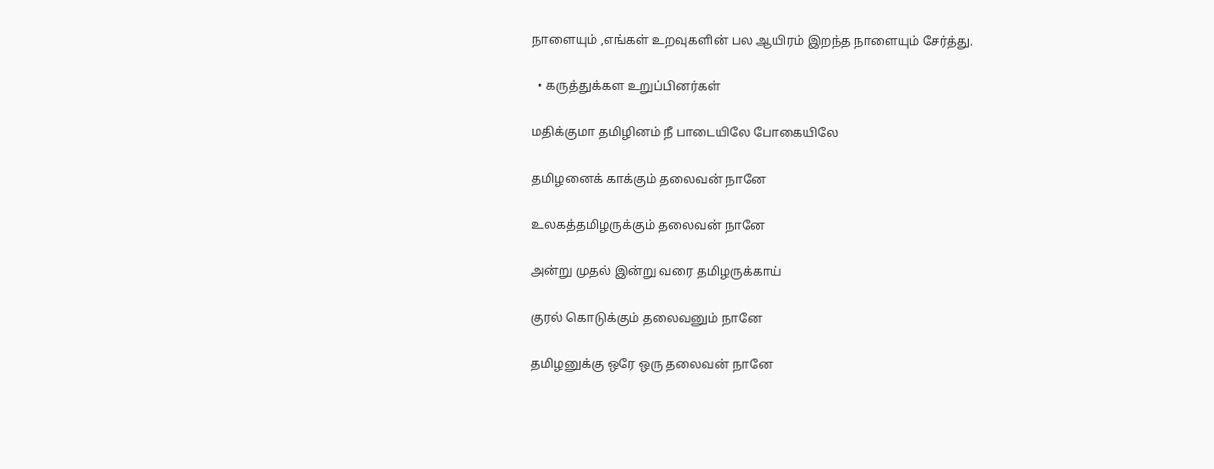நாளையும் ,எங்கள் உறவுகளின் பல ஆயிரம் இறந்த நாளையும் சேர்த்து.

  • கருத்துக்கள உறுப்பினர்கள்

மதிக்குமா தமிழினம் நீ பாடையிலே போகையிலே

தமிழனைக் காக்கும் தலைவன் நானே

உலகத்தமிழருக்கும் தலைவன் நானே

அன்று முதல் இன்று வரை தமிழருக்காய்

குரல் கொடுக்கும் தலைவனும் நானே

தமிழனுக்கு ஒரே ஒரு தலைவன் நானே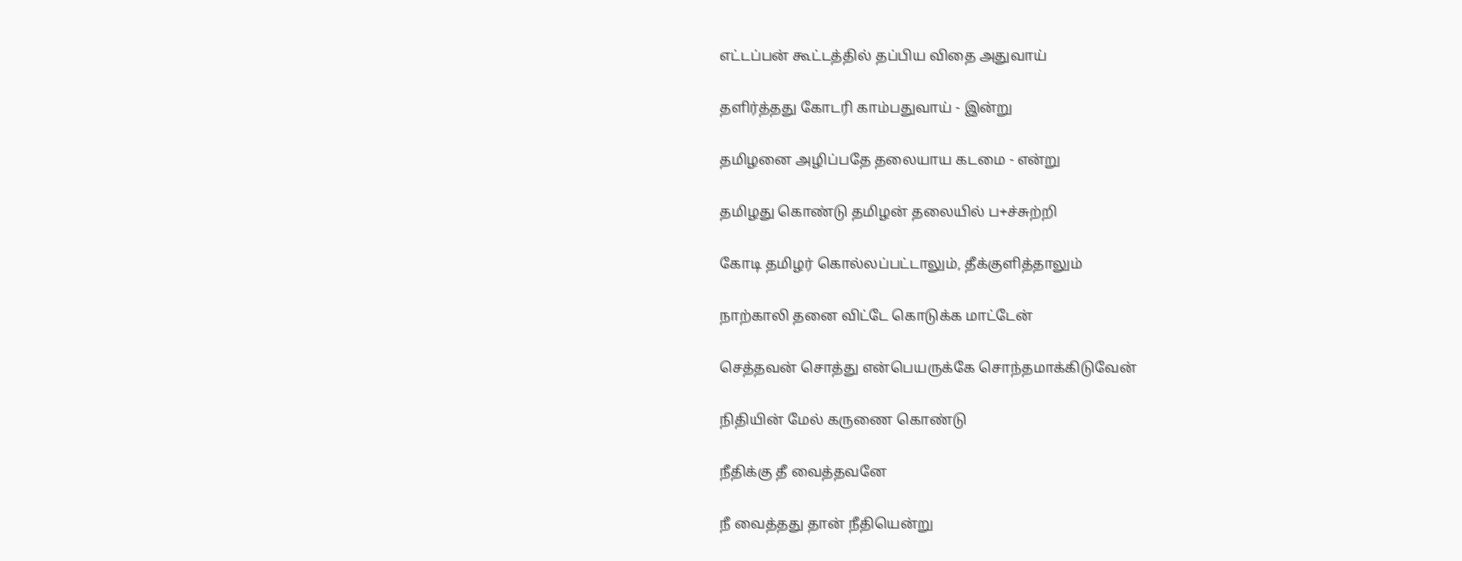எட்டப்பன் கூட்டத்தில் தப்பிய விதை அதுவாய்

தளிர்த்தது கோடரி காம்பதுவாய் - இன்று

தமிழனை அழிப்பதே தலையாய கடமை - என்று

தமிழது கொண்டு தமிழன் தலையில் ப+ச்சுற்றி

கோடி தமிழர் கொல்லப்பட்டாலும், தீக்குளித்தாலும்

நாற்காலி தனை விட்டே கொடுக்க மாட்டேன்

செத்தவன் சொத்து என்பெயருக்கே சொந்தமாக்கிடுவேன்

நிதியின் மேல் கருணை கொண்டு

நீதிக்கு தீ வைத்தவனே

நீ வைத்தது தான் நீதியென்று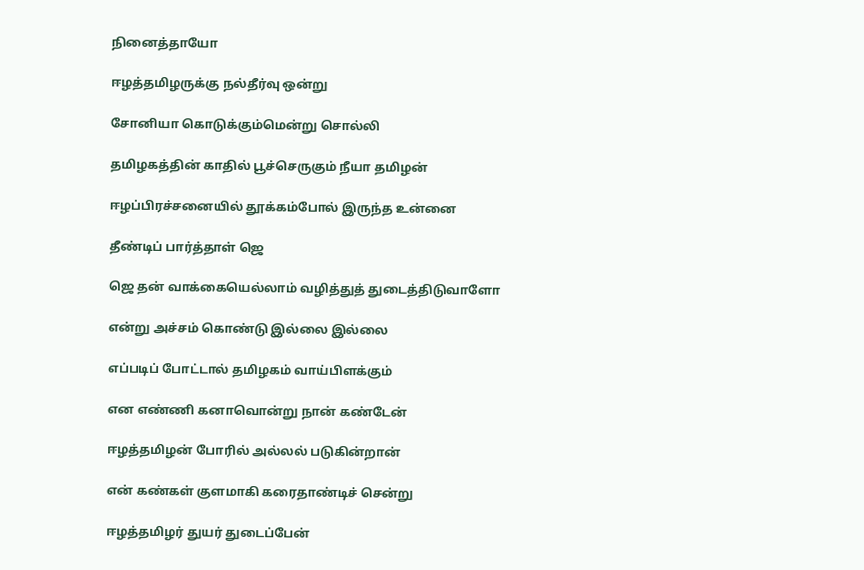நினைத்தாயோ

ஈழத்தமிழருக்கு நல்தீர்வு ஒன்று

சோனியா கொடுக்கும்மென்று சொல்லி

தமிழகத்தின் காதில் பூச்செருகும் நீயா தமிழன்

ஈழப்பிரச்சனையில் தூக்கம்போல் இருந்த உன்னை

தீண்டிப் பார்த்தாள் ஜெ

ஜெ தன் வாக்கையெல்லாம் வழித்துத் துடைத்திடுவாளோ

என்று அச்சம் கொண்டு இல்லை இல்லை

எப்படிப் போட்டால் தமிழகம் வாய்பிளக்கும்

என எண்ணி கனாவொன்று நான் கண்டேன்

ஈழத்தமிழன் போரில் அல்லல் படுகின்றான்

என் கண்கள் குளமாகி கரைதாண்டிச் சென்று

ஈழத்தமிழர் துயர் துடைப்பேன்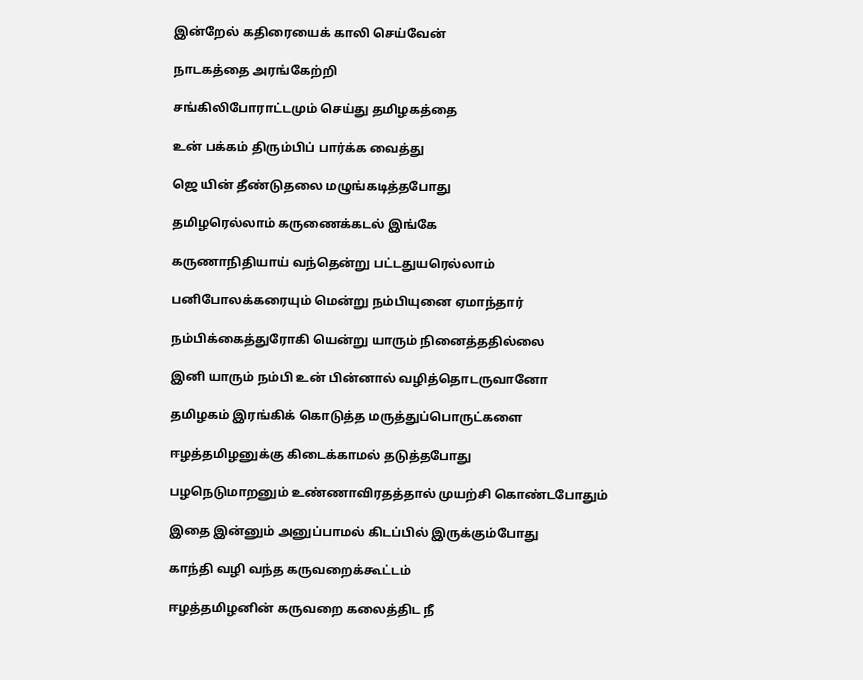இன்றேல் கதிரையைக் காலி செய்வேன்

நாடகத்தை அரங்கேற்றி

சங்கிலிபோராட்டமும் செய்து தமிழகத்தை

உன் பக்கம் திரும்பிப் பார்க்க வைத்து

ஜெ யின் தீண்டுதலை மழுங்கடித்தபோது

தமிழரெல்லாம் கருணைக்கடல் இங்கே

கருணாநிதியாய் வந்தென்று பட்டதுயரெல்லாம்

பனிபோலக்கரையும் மென்று நம்பியுனை ஏமாந்தார்

நம்பிக்கைத்துரோகி யென்று யாரும் நினைத்ததில்லை

இனி யாரும் நம்பி உன் பின்னால் வழித்தொடருவானோ

தமிழகம் இரங்கிக் கொடுத்த மருத்துப்பொருட்களை

ஈழத்தமிழனுக்கு கிடைக்காமல் தடுத்தபோது

பழநெடுமாறனும் உண்ணாவிரதத்தால் முயற்சி கொண்டபோதும்

இதை இன்னும் அனுப்பாமல் கிடப்பில் இருக்கும்போது

காந்தி வழி வந்த கருவறைக்கூட்டம்

ஈழத்தமிழனின் கருவறை கலைத்திட நீ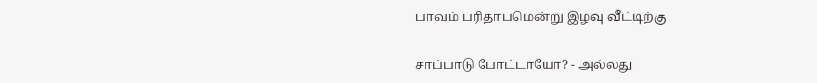பாவம் பரிதாபமென்று இழவு வீட்டிற்கு

சாப்பாடு போட்டாயோ? - அல்லது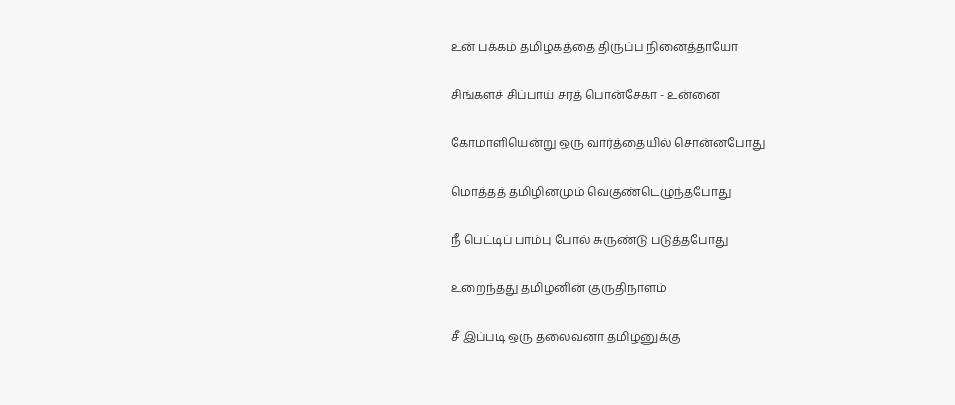உன் பக்கம் தமிழகத்தை திருப்ப நினைத்தாயோ

சிங்களச் சிப்பாய் சரத் பொன்சேகா - உன்னை

கோமாளியென்று ஒரு வார்த்தையில் சொன்னபோது

மொத்தத் தமிழினமும் வெகுண்டெழுந்தபோது

நீ பெட்டிப் பாம்பு போல் சுருண்டு படுத்தபோது

உறைந்தது தமிழனின் குருதிநாளம்

சீ இப்படி ஒரு தலைவனா தமிழனுக்கு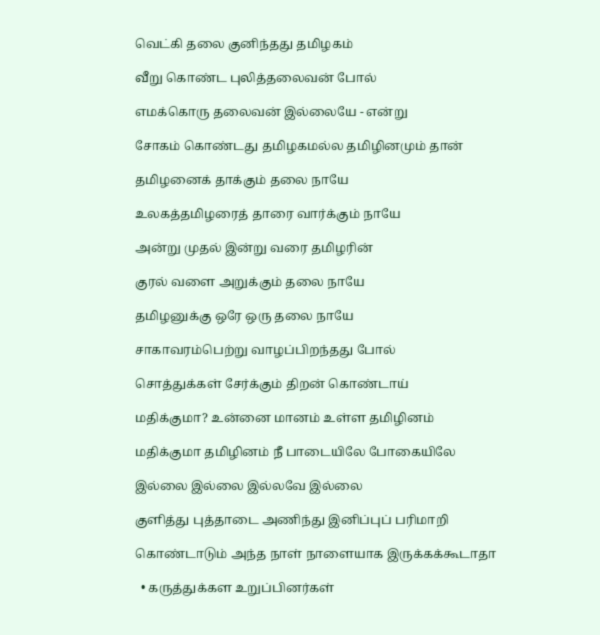வெட்கி தலை குனிந்தது தமிழகம்

வீறு கொண்ட புலித்தலைவன் போல்

எமக்கொரு தலைவன் இல்லையே - என்று

சோகம் கொண்டது தமிழகமல்ல தமிழினமும் தான்

தமிழனைக் தாக்கும் தலை நாயே

உலகத்தமிழரைத் தாரை வார்க்கும் நாயே

அன்று முதல் இன்று வரை தமிழரின்

குரல் வளை அறுக்கும் தலை நாயே

தமிழனுக்கு ஒரே ஒரு தலை நாயே

சாகாவரம்பெற்று வாழப்பிறந்தது போல்

சொத்துக்கள் சேர்க்கும் திறன் கொண்டாய்

மதிக்குமா? உன்னை மானம் உள்ள தமிழினம்

மதிக்குமா தமிழினம் நீ பாடையிலே போகையிலே

இல்லை இல்லை இல்லவே இல்லை

குளித்து புத்தாடை அணிந்து இனிப்புப் பரிமாறி

கொண்டாடும் அந்த நாள் நாளையாக இருக்கக்கூடாதா

  • கருத்துக்கள உறுப்பினர்கள்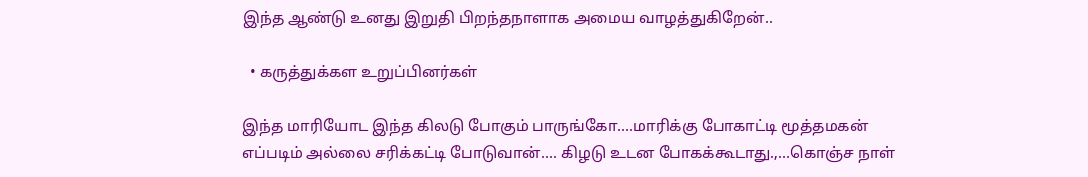இந்த ஆண்டு உனது இறுதி பிறந்தநாளாக அமைய வாழத்துகிறேன்..

  • கருத்துக்கள உறுப்பினர்கள்

இந்த மாரியோட இந்த கிலடு போகும் பாருங்கோ....மாரிக்கு போகாட்டி மூத்தமகன் எப்படிம் அல்லை சரிக்கட்டி போடுவான்.... கிழடு உடன போகக்கூடாது.,...கொஞ்ச நாள்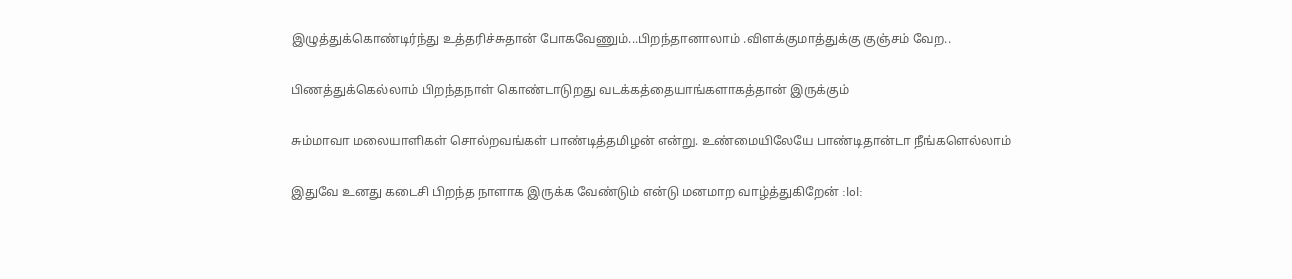இழுத்துக்கொண்டிர்ந்து உத்தரிச்சுதான் போகவேணும்...பிறந்தானாலாம் .விளக்குமாத்துக்கு குஞ்சம் வேற..

பிணத்துக்கெல்லாம் பிறந்தநாள் கொண்டாடுறது வடக்கத்தையாங்களாகத்தான் இருக்கும்

சும்மாவா மலையாளிகள் சொல்றவங்கள் பாண்டித்தமிழன் என்று. உண்மையிலேயே பாண்டிதான்டா நீங்களெல்லாம்

இதுவே உனது கடைசி பிறந்த நாளாக இருக்க வேண்டும் என்டு மனமாற வாழ்த்துகிறேன் :lol: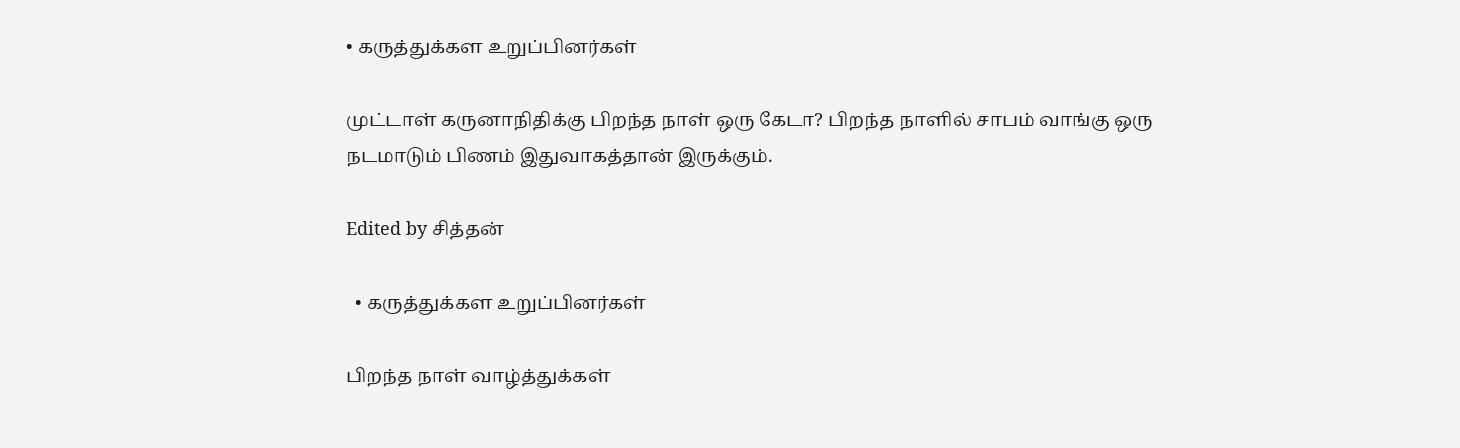• கருத்துக்கள உறுப்பினர்கள்

முட்டாள் கருனாநிதிக்கு பிறந்த நாள் ஒரு கேடா? பிறந்த நாளில் சாபம் வாங்கு ஒரு நடமாடும் பிணம் இதுவாகத்தான் இருக்கும்.

Edited by சித்தன்

  • கருத்துக்கள உறுப்பினர்கள்

பிறந்த நாள் வாழ்த்துக்கள்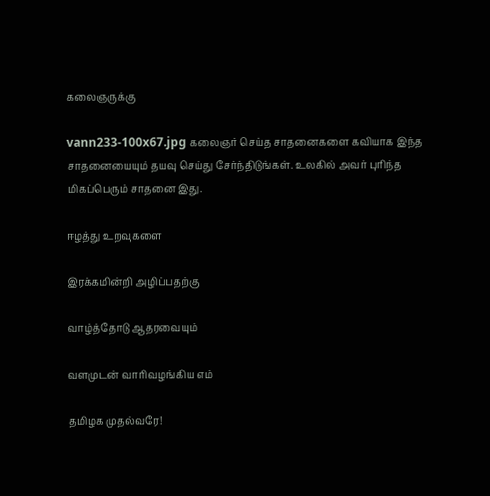கலைஞருக்கு

vann233-100x67.jpg கலைஞர் செய்த சாதனைகளை கவியாக இந்த சாதனையையும் தயவு செய்து சேர்ந்திடுங்கள். உலகில் அவர் புரிந்த மிகப்பெரும் சாதனை இது.

ஈழத்து உறவுகளை

இரக்கமின்றி அழிப்பதற்கு

வாழ்த்தோடு ஆதரவையும்

வளமுடன் வாரிவழங்கிய எம்

தமிழக முதல்வரே!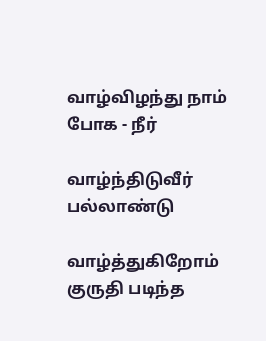வாழ்விழந்து நாம் போக - நீர்

வாழ்ந்திடுவீர் பல்லாண்டு

வாழ்த்துகிறோம் குருதி படிந்த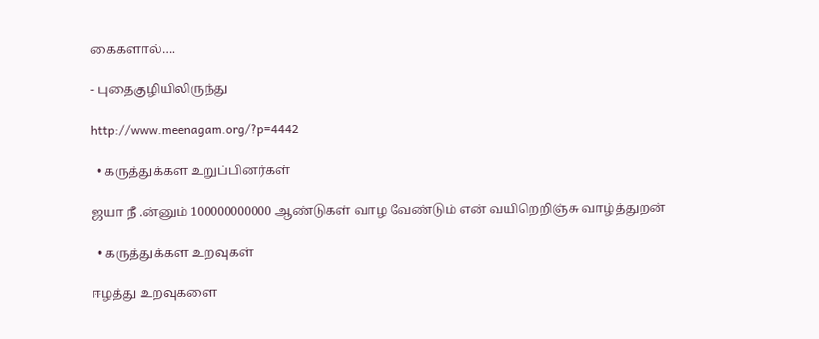கைகளால்….

- புதைகுழியிலிருந்து

http://www.meenagam.org/?p=4442

  • கருத்துக்கள உறுப்பினர்கள்

ஜயா நீ .ன்னும் 100000000000 ஆண்டுகள் வாழ வேண்டும் என் வயிறெறிஞ்சு வாழ்த்துறன்

  • கருத்துக்கள உறவுகள்

ஈழத்து உறவுகளை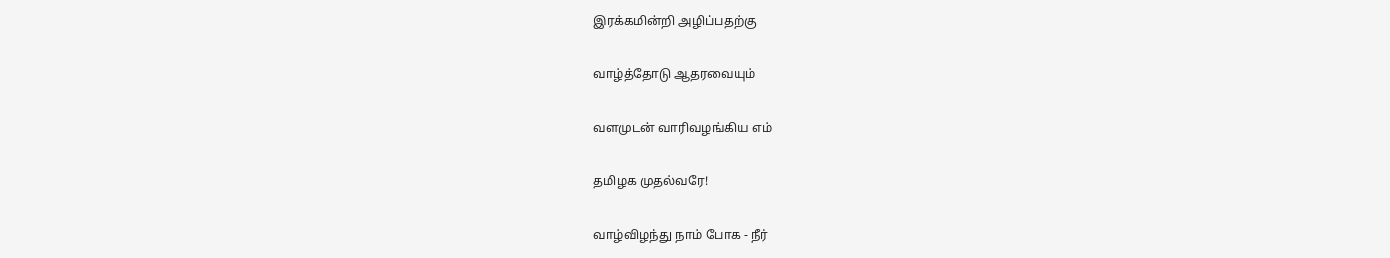இரக்கமின்றி அழிப்பதற்கு

வாழ்த்தோடு ஆதரவையும்

வளமுடன் வாரிவழங்கிய எம்

தமிழக முதல்வரே!

வாழ்விழந்து நாம் போக - நீர்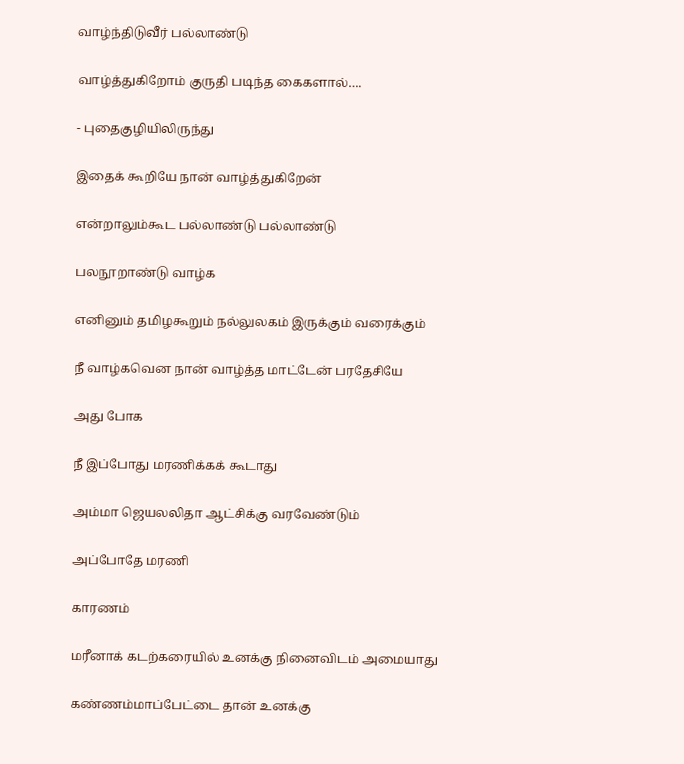வாழ்ந்திடுவீர் பல்லாண்டு

வாழ்த்துகிறோம் குருதி படிந்த கைகளால்….

- புதைகுழியிலிருந்து

இதைக் கூறியே நான் வாழ்த்துகிறேன்

என்றாலும்கூட பல்லாண்டு பல்லாண்டு

பலநூறாண்டு வாழ்க

எனினும் தமிழகூறும் நல்லுலகம் இருக்கும் வரைக்கும்

நீ வாழ்கவென நான் வாழ்த்த மாட்டேன் பரதேசியே

அது போக

நீ இப்போது மரணிக்கக் கூடாது

அம்மா ஜெயலலிதா ஆட்சிக்கு வரவேண்டும்

அப்போதே மரணி

காரணம்

மரீனாக் கடற்கரையில் உனக்கு நினைவிடம் அமையாது

கண்ணம்மாப்பேட்டை தான் உனக்கு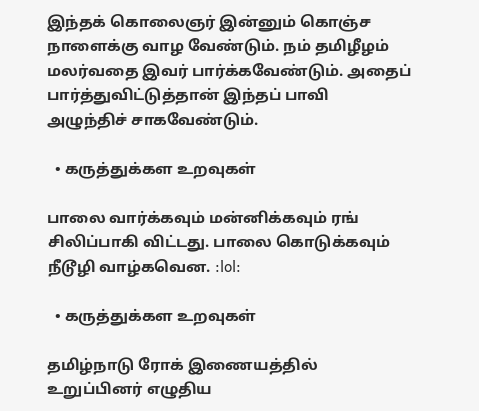இந்தக் கொலைஞர் இன்னும் கொஞ்ச நாளைக்கு வாழ வேண்டும். நம் தமிழீழம் மலர்வதை இவர் பார்க்கவேண்டும். அதைப் பார்த்துவிட்டுத்தான் இந்தப் பாவி அழுந்திச் சாகவேண்டும்.

  • கருத்துக்கள உறவுகள்

பாலை வார்க்கவும் மன்னிக்கவும் ரங் சிலிப்பாகி விட்டது. பாலை கொடுக்கவும் நீடூழி வாழ்கவென. :lol:

  • கருத்துக்கள உறவுகள்

தமிழ்நாடு ரோக் இணையத்தில் உறுப்பினர் எழுதிய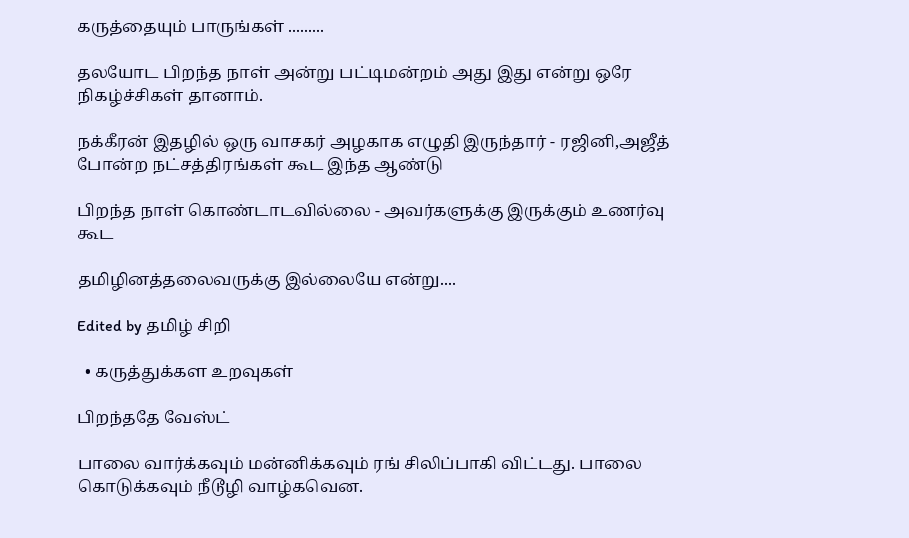கருத்தையும் பாருங்கள் .........

தலயோட பிறந்த நாள் அன்று பட்டிமன்றம் அது இது என்று ஒரே நிகழ்ச்சிகள் தானாம்.

நக்கீரன் இதழில் ஒரு வாசகர் அழகாக எழுதி இருந்தார் - ரஜினி,அஜீத் போன்ற நட்சத்திரங்கள் கூட இந்த ஆண்டு

பிறந்த நாள் கொண்டாடவில்லை - அவர்களுக்கு இருக்கும் உணர்வு கூட

தமிழினத்தலைவருக்கு இல்லையே என்று....

Edited by தமிழ் சிறி

  • கருத்துக்கள உறவுகள்

பிறந்ததே வேஸ்ட்

பாலை வார்க்கவும் மன்னிக்கவும் ரங் சிலிப்பாகி விட்டது. பாலை கொடுக்கவும் நீடூழி வாழ்கவென.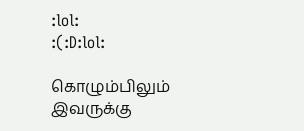:lol:
:(:D:lol:

கொழும்பிலும் இவருக்கு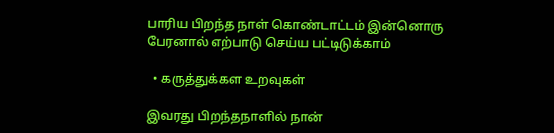பாரிய பிறந்த நாள் கொண்டாட்டம் இன்னொரு பேரனால் எற்பாடு செய்ய பட்டிடுக்காம்

  • கருத்துக்கள உறவுகள்

இவரது பிறந்தநாளில் நான்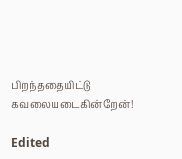பிறந்ததையிட்டு கவலையடைகின்றேன்!

Edited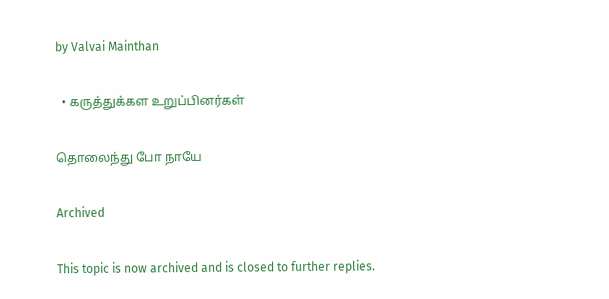by Valvai Mainthan

  • கருத்துக்கள உறுப்பினர்கள்

தொலைந்து போ நாயே

Archived

This topic is now archived and is closed to further replies.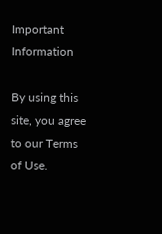Important Information

By using this site, you agree to our Terms of Use.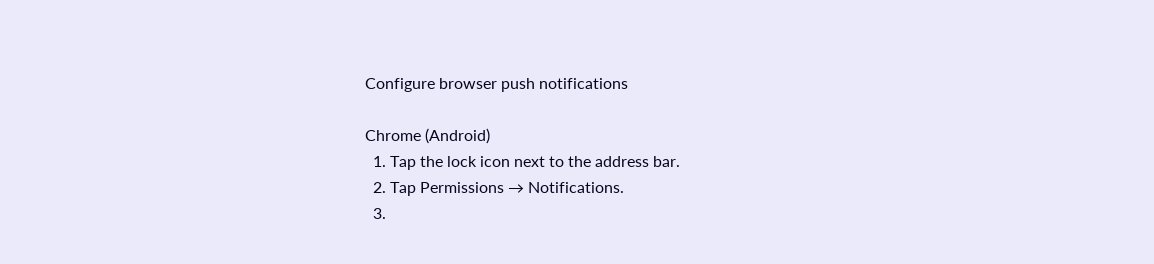Configure browser push notifications

Chrome (Android)
  1. Tap the lock icon next to the address bar.
  2. Tap Permissions → Notifications.
  3.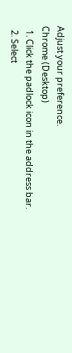Adjust your preference.
Chrome (Desktop)
  1. Click the padlock icon in the address bar.
  2. Select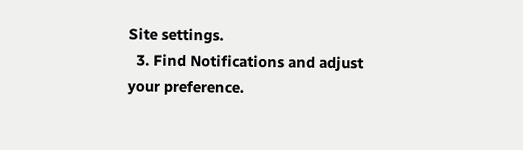Site settings.
  3. Find Notifications and adjust your preference.